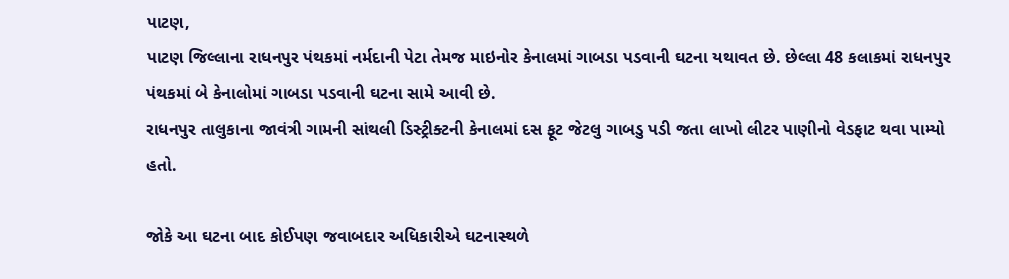પાટણ,
પાટણ જિલ્લાના રાધનપુર પંથકમાં નર્મદાની પેટા તેમજ માઇનોર કેનાલમાં ગાબડા પડવાની ઘટના યથાવત છે. છેલ્લા 48 કલાકમાં રાધનપુર પંથકમાં બે કેનાલોમાં ગાબડા પડવાની ઘટના સામે આવી છે.
રાધનપુર તાલુકાના જાવંત્રી ગામની સાંથલી ડિસ્ટ્રીક્ટની કેનાલમાં દસ ફૂટ જેટલુ ગાબડુ પડી જતા લાખો લીટર પાણીનો વેડફાટ થવા પામ્યો હતો.

જોકે આ ઘટના બાદ કોઈપણ જવાબદાર અધિકારીએ ઘટનાસ્થળે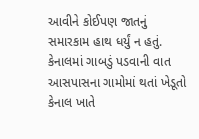આવીને કોઈપણ જાતનું સમારકામ હાથ ધર્યું ન હતું. કેનાલમાં ગાબડું પડવાની વાત આસપાસના ગામોમાં થતાં ખેડૂતો કેનાલ ખાતે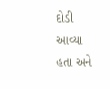દોડી આવ્યા હતા અને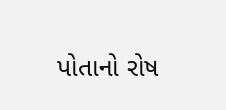પોતાનો રોષ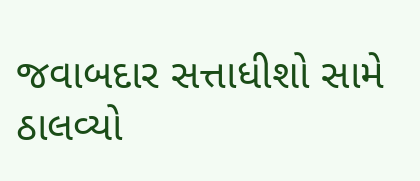જવાબદાર સત્તાધીશો સામે ઠાલવ્યો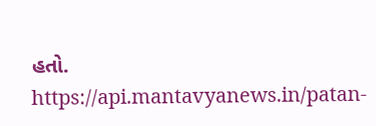હતો.
https://api.mantavyanews.in/patan-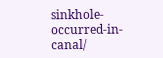sinkhole-occurred-in-canal/